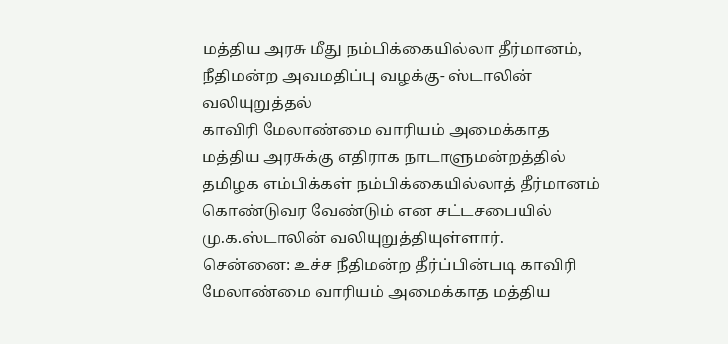மத்திய அரசு மீது நம்பிக்கையில்லா தீர்மானம், நீதிமன்ற அவமதிப்பு வழக்கு- ஸ்டாலின் வலியுறுத்தல்
காவிரி மேலாண்மை வாரியம் அமைக்காத மத்திய அரசுக்கு எதிராக நாடாளுமன்றத்தில் தமிழக எம்பிக்கள் நம்பிக்கையில்லாத் தீர்மானம் கொண்டுவர வேண்டும் என சட்டசபையில் மு.க.ஸ்டாலின் வலியுறுத்தியுள்ளார்.
சென்னை: உச்ச நீதிமன்ற தீர்ப்பின்படி காவிரி மேலாண்மை வாரியம் அமைக்காத மத்திய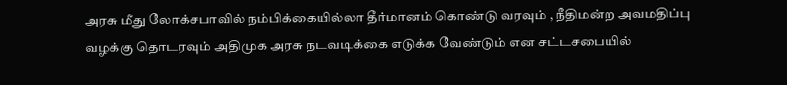அரசு மீது லோக்சபாவில் நம்பிக்கையில்லா தீர்மானம் கொண்டு வரவும் , நீதிமன்ற அவமதிப்பு வழக்கு தொடரவும் அதிமுக அரசு நடவடிக்கை எடுக்க வேண்டும் என சட்டசபையில்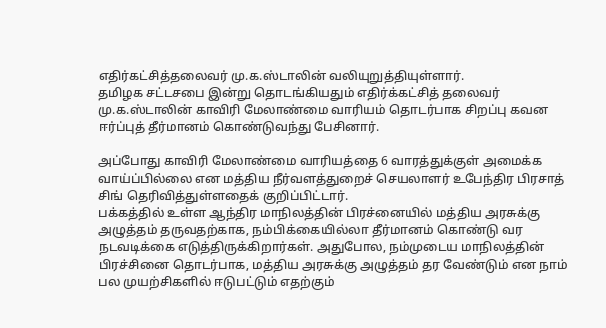எதிர்கட்சித்தலைவர் மு.க.ஸ்டாலின் வலியுறுத்தியுள்ளார்.
தமிழக சட்டசபை இன்று தொடங்கியதும் எதிர்க்கட்சித் தலைவர் மு.க.ஸ்டாலின் காவிரி மேலாண்மை வாரியம் தொடர்பாக சிறப்பு கவன ஈர்ப்புத் தீர்மானம் கொண்டுவந்து பேசினார்.

அப்போது காவிரி மேலாண்மை வாரியத்தை 6 வாரத்துக்குள் அமைக்க வாய்ப்பில்லை என மத்திய நீர்வளத்துறைச் செயலாளர் உபேந்திர பிரசாத் சிங் தெரிவித்துள்ளதைக் குறிப்பிட்டார்.
பக்கத்தில் உள்ள ஆந்திர மாநிலத்தின் பிரச்னையில் மத்திய அரசுக்கு அழுத்தம் தருவதற்காக, நம்பிக்கையில்லா தீர்மானம் கொண்டு வர நடவடிக்கை எடுத்திருக்கிறார்கள். அதுபோல, நம்முடைய மாநிலத்தின் பிரச்சினை தொடர்பாக, மத்திய அரசுக்கு அழுத்தம் தர வேண்டும் என நாம் பல முயற்சிகளில் ஈடுபட்டும் எதற்கும்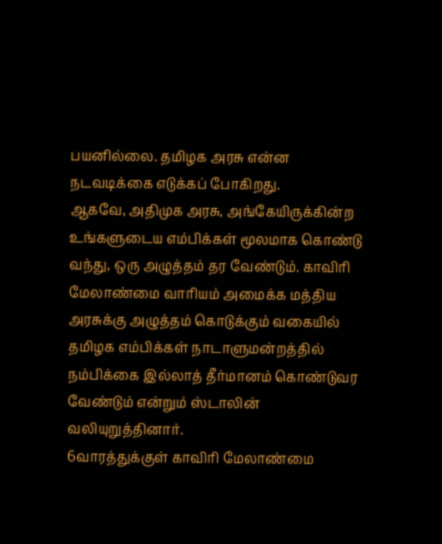பயனில்லை. தமிழக அரசு என்ன நடவடிக்கை எடுக்கப் போகிறது.
ஆகவே, அதிமுக அரசு, அங்கேயிருக்கின்ற உங்களுடைய எம்பிக்கள் மூலமாக கொண்டு வந்து, ஒரு அழுத்தம் தர வேண்டும். காவிரி மேலாண்மை வாரியம் அமைக்க மத்திய அரசுக்கு அழுத்தம் கொடுக்கும் வகையில் தமிழக எம்பிக்கள் நாடாளுமன்றத்தில் நம்பிக்கை இல்லாத் தீர்மானம் கொண்டுவர வேண்டும் என்றும் ஸ்டாலின் வலியுறுத்தினார்.
6வாரத்துக்குள் காவிரி மேலாண்மை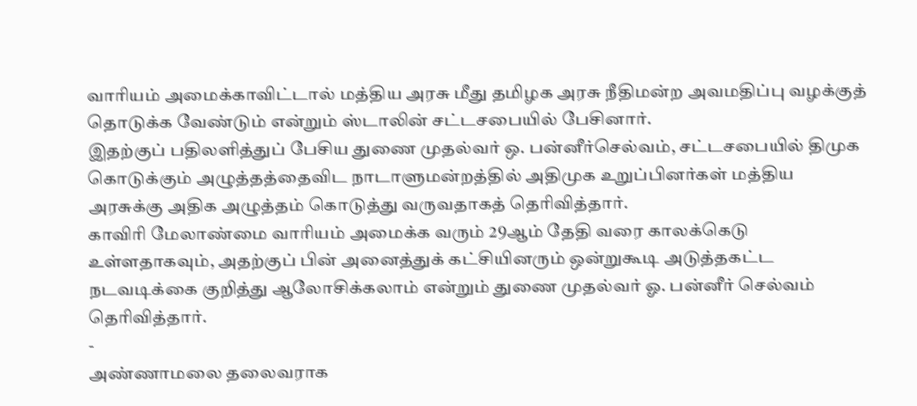வாரியம் அமைக்காவிட்டால் மத்திய அரசு மீது தமிழக அரசு நீதிமன்ற அவமதிப்பு வழக்குத் தொடுக்க வேண்டும் என்றும் ஸ்டாலின் சட்டசபையில் பேசினார்.
இதற்குப் பதிலளித்துப் பேசிய துணை முதல்வர் ஒ. பன்னீர்செல்வம், சட்டசபையில் திமுக கொடுக்கும் அழுத்தத்தைவிட நாடாளுமன்றத்தில் அதிமுக உறுப்பினர்கள் மத்திய அரசுக்கு அதிக அழுத்தம் கொடுத்து வருவதாகத் தெரிவித்தார்.
காவிரி மேலாண்மை வாரியம் அமைக்க வரும் 29ஆம் தேதி வரை காலக்கெடு உள்ளதாகவும், அதற்குப் பின் அனைத்துக் கட்சியினரும் ஒன்றுகூடி அடுத்தகட்ட நடவடிக்கை குறித்து ஆலோசிக்கலாம் என்றும் துணை முதல்வர் ஓ. பன்னீர் செல்வம் தெரிவித்தார்.
-
அண்ணாமலை தலைவராக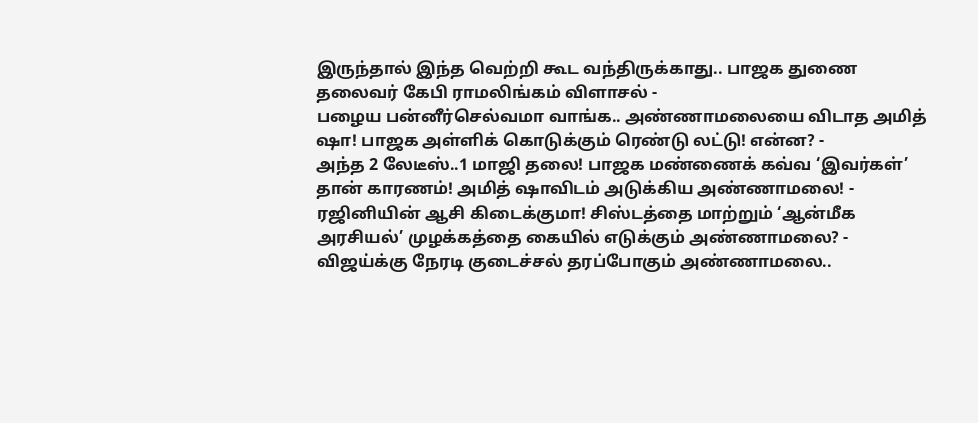இருந்தால் இந்த வெற்றி கூட வந்திருக்காது.. பாஜக துணை தலைவர் கேபி ராமலிங்கம் விளாசல் -
பழைய பன்னீர்செல்வமா வாங்க.. அண்ணாமலையை விடாத அமித் ஷா! பாஜக அள்ளிக் கொடுக்கும் ரெண்டு லட்டு! என்ன? -
அந்த 2 லேடீஸ்..1 மாஜி தலை! பாஜக மண்ணைக் கவ்வ ‘இவர்கள்’ தான் காரணம்! அமித் ஷாவிடம் அடுக்கிய அண்ணாமலை! -
ரஜினியின் ஆசி கிடைக்குமா! சிஸ்டத்தை மாற்றும் ‘ஆன்மீக அரசியல்’ முழக்கத்தை கையில் எடுக்கும் அண்ணாமலை? -
விஜய்க்கு நேரடி குடைச்சல் தரப்போகும் அண்ணாமலை..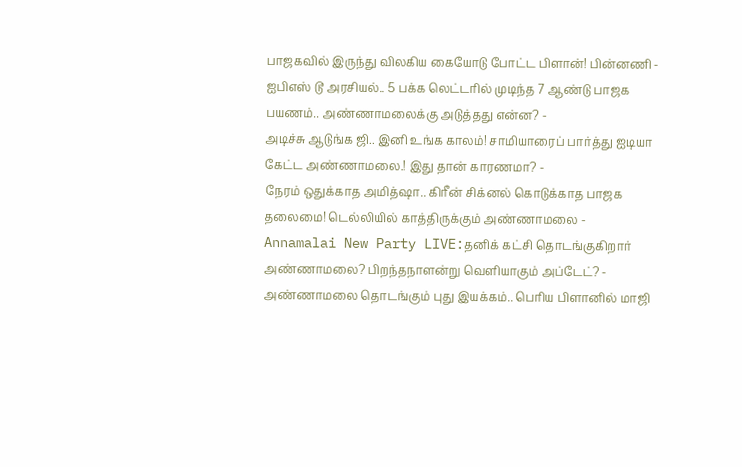பாஜகவில் இருந்து விலகிய கையோடு போட்ட பிளான்! பின்னணி -
ஐபிஎஸ் டூ அரசியல்.. 5 பக்க லெட்டரில் முடிந்த 7 ஆண்டு பாஜக பயணம்.. அண்ணாமலைக்கு அடுத்தது என்ன? -
அடிச்சு ஆடுங்க ஜி.. இனி உங்க காலம்! சாமியாரைப் பார்த்து ஐடியா கேட்ட அண்ணாமலை.! இது தான் காரணமா? -
நேரம் ஒதுக்காத அமித்ஷா.. கிரீன் சிக்னல் கொடுக்காத பாஜக தலைமை! டெல்லியில் காத்திருக்கும் அண்ணாமலை -
Annamalai New Party LIVE:தனிக் கட்சி தொடங்குகிறார் அண்ணாமலை? பிறந்தநாளன்று வெளியாகும் அப்டேட்? -
அண்ணாமலை தொடங்கும் புது இயக்கம்.. பெரிய பிளானில் மாஜி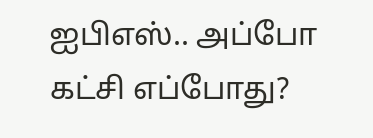ஐபிஎஸ்.. அப்போ கட்சி எப்போது?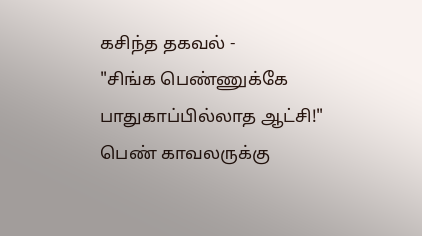கசிந்த தகவல் -
"சிங்க பெண்ணுக்கே பாதுகாப்பில்லாத ஆட்சி!" பெண் காவலருக்கு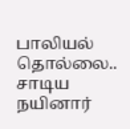பாலியல் தொல்லை.. சாடிய நயினார்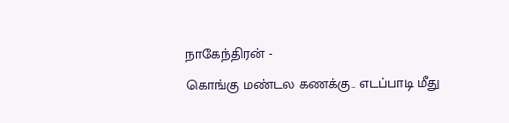நாகேந்திரன் -
கொங்கு மண்டல கணக்கு.. எடப்பாடி மீது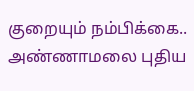குறையும் நம்பிக்கை.. அண்ணாமலை புதிய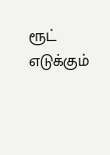ரூட் எடுக்கும்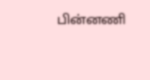பின்னணி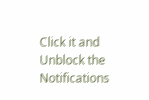Click it and Unblock the Notifications